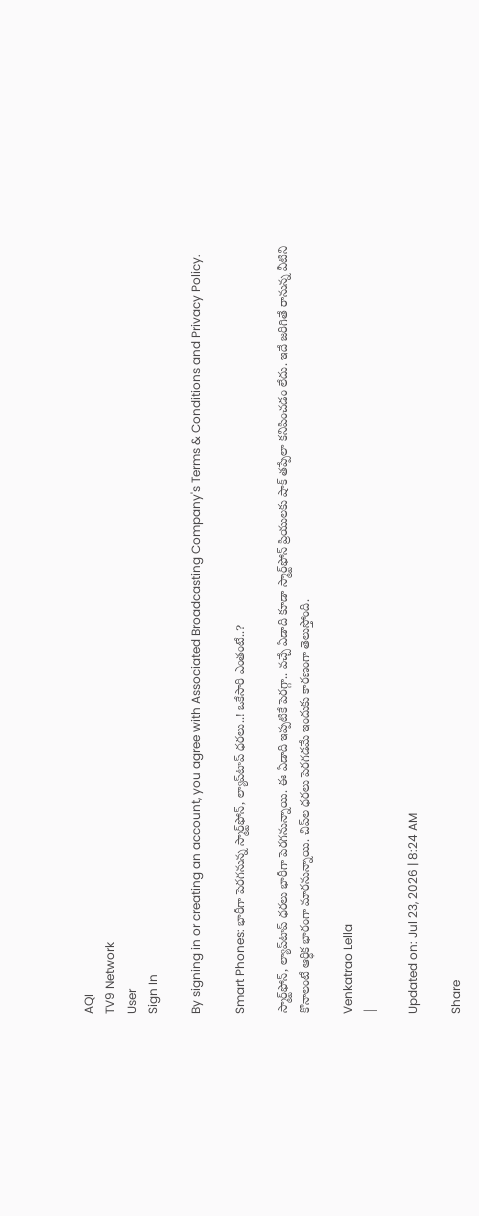AQI
TV9 Network
User
Sign In

By signing in or creating an account, you agree with Associated Broadcasting Company's Terms & Conditions and Privacy Policy.

Smart Phones: భారీగా పెరగనున్న స్మార్ట్‌ఫోన్, ల్యాప్‌టాప్ ధరలు..! ఒకేసారి ఎంతంటే..?

స్మార్ట్‌ఫోన్, ల్యాప్‌టాప్ ధరలు భారీగా పెరగనున్నాయి. ఈ ఏడాది ఇప్పటికే పెరగ్గా.. వచ్చే ఏడాది కూడా స్మార్ట్‌ఫోన్ ప్రియులకు షాక్ తప్పేలా కనిపించడం లేదు. ఇదే జరిగితే రానున్న వీటిని కొనాలంటే ఆర్ధిక భారంగా మారనున్నాయి. చిప్‌ల ధరలు పెరగడమే ఇందుకు కారణంగా తెలుస్తోంది.

Venkatrao Lella
|

Updated on: Jul 23, 2026 | 8:24 AM

Share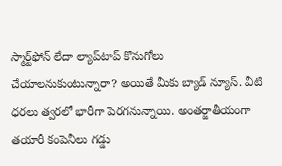స్మార్ట్‌ఫోన్ లేదా ల్యాప్‌టాప్ కొనుగోలు చేయాలనుకుంటున్నారా? అయితే మీకు బ్యాడ్ న్యూస్. వీటి ధరలు త్వరలో భారీగా పెరగనున్నాయి. అంతర్జాతీయంగా తయారీ కంపెనీలు గడ్డు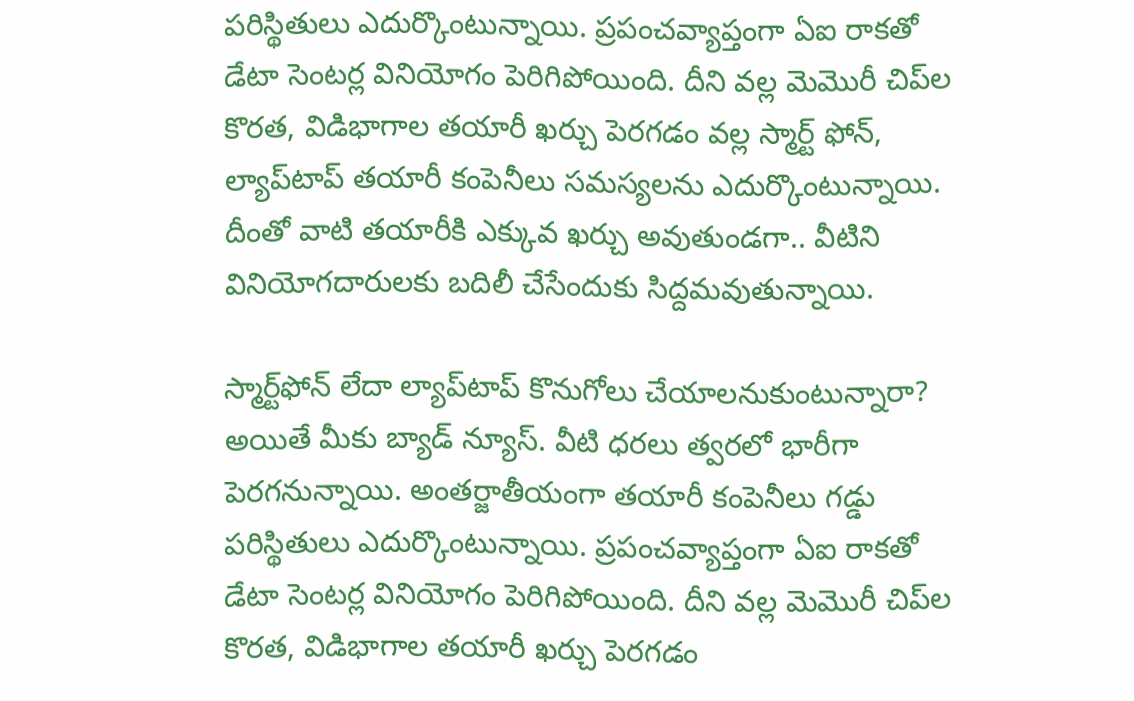పరిస్థితులు ఎదుర్కొంటున్నాయి. ప్రపంచవ్యాప్తంగా ఏఐ రాకతో డేటా సెంటర్ల వినియోగం పెరిగిపోయింది. దీని వల్ల మెమొరీ చిప్‌ల కొరత, విడిభాగాల తయారీ ఖర్చు పెరగడం వల్ల స్మార్ట్ ఫోన్, ల్యాప్‌టాప్ తయారీ కంపెనీలు సమస్యలను ఎదుర్కొంటున్నాయి. దీంతో వాటి తయారీకి ఎక్కువ ఖర్చు అవుతుండగా.. వీటిని వినియోగదారులకు బదిలీ చేసేందుకు సిద్దమవుతున్నాయి.

స్మార్ట్‌ఫోన్ లేదా ల్యాప్‌టాప్ కొనుగోలు చేయాలనుకుంటున్నారా? అయితే మీకు బ్యాడ్ న్యూస్. వీటి ధరలు త్వరలో భారీగా పెరగనున్నాయి. అంతర్జాతీయంగా తయారీ కంపెనీలు గడ్డు పరిస్థితులు ఎదుర్కొంటున్నాయి. ప్రపంచవ్యాప్తంగా ఏఐ రాకతో డేటా సెంటర్ల వినియోగం పెరిగిపోయింది. దీని వల్ల మెమొరీ చిప్‌ల కొరత, విడిభాగాల తయారీ ఖర్చు పెరగడం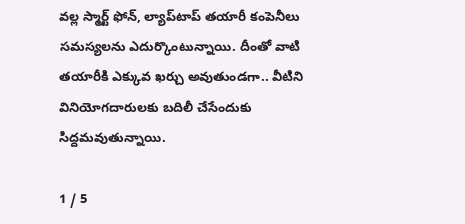వల్ల స్మార్ట్ ఫోన్, ల్యాప్‌టాప్ తయారీ కంపెనీలు సమస్యలను ఎదుర్కొంటున్నాయి. దీంతో వాటి తయారీకి ఎక్కువ ఖర్చు అవుతుండగా.. వీటిని వినియోగదారులకు బదిలీ చేసేందుకు సిద్దమవుతున్నాయి.

1 / 5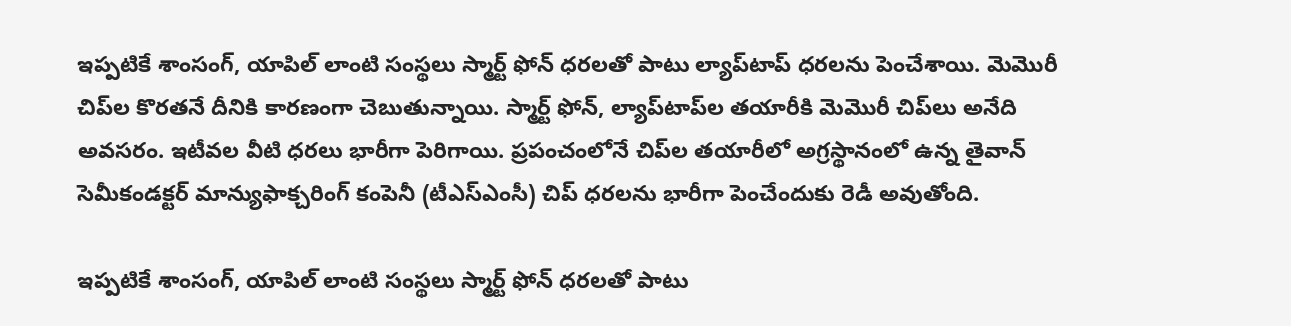ఇప్పటికే శాంసంగ్, యాపిల్ లాంటి సంస్థలు స్మార్ట్ ఫోన్ ధరలతో పాటు ల్యాప్‌టాప్ ధరలను పెంచేశాయి. మెమొరీ చిప్‌ల కొరతనే దీనికి కారణంగా చెబుతున్నాయి. స్మార్ట్ ఫోన్, ల్యాప్‌టాప్‌ల తయారీకి మెమొరీ చిప్‌లు అనేది అవసరం. ఇటీవల వీటి ధరలు భారీగా పెరిగాయి. ప్రపంచంలోనే చిప్‌ల తయారీలో అగ్రస్థానంలో ఉన్న తైవాన్ సెమీకండక్టర్ మాన్యుఫాక్చరింగ్ కంపెనీ (టీఎస్‌ఎంసీ) చిప్ ధరలను భారీగా పెంచేందుకు రెడీ అవుతోంది.

ఇప్పటికే శాంసంగ్, యాపిల్ లాంటి సంస్థలు స్మార్ట్ ఫోన్ ధరలతో పాటు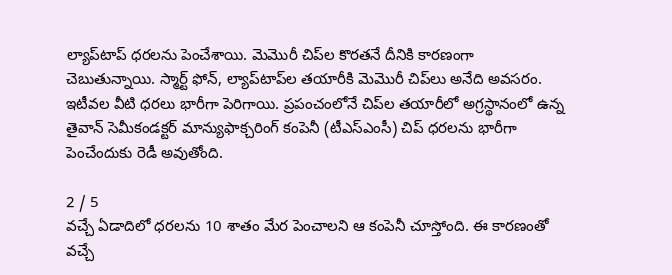ల్యాప్‌టాప్ ధరలను పెంచేశాయి. మెమొరీ చిప్‌ల కొరతనే దీనికి కారణంగా చెబుతున్నాయి. స్మార్ట్ ఫోన్, ల్యాప్‌టాప్‌ల తయారీకి మెమొరీ చిప్‌లు అనేది అవసరం. ఇటీవల వీటి ధరలు భారీగా పెరిగాయి. ప్రపంచంలోనే చిప్‌ల తయారీలో అగ్రస్థానంలో ఉన్న తైవాన్ సెమీకండక్టర్ మాన్యుఫాక్చరింగ్ కంపెనీ (టీఎస్‌ఎంసీ) చిప్ ధరలను భారీగా పెంచేందుకు రెడీ అవుతోంది.

2 / 5
వచ్చే ఏడాదిలో ధరలను 10 శాతం మేర పెంచాలని ఆ కంపెనీ చూస్తోంది. ఈ కారణంతో వచ్చే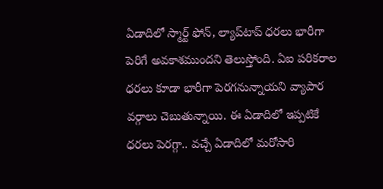ఏడాదిలో స్మార్ట్ ఫోన్, ల్యాప్‌టాప్ ధరలు భారీగా పెరిగే అవకాశముందని తెలుస్తోంది. ఏఐ పరికరాల ధరలు కూడా భారీగా పెరగనున్నాయని వ్యాపార వర్గాలు చెబుతున్నాయి. ఈ ఏడాదిలో ఇప్పటికే ధరలు పెరగ్గా.. వచ్చే ఏడాదిలో మరోసారి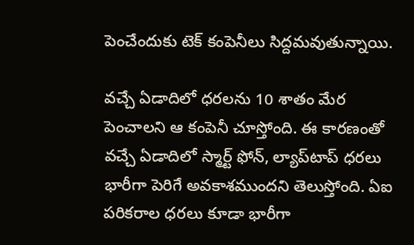పెంచేందుకు టెక్ కంపెనీలు సిద్దమవుతున్నాయి.

వచ్చే ఏడాదిలో ధరలను 10 శాతం మేర పెంచాలని ఆ కంపెనీ చూస్తోంది. ఈ కారణంతో వచ్చే ఏడాదిలో స్మార్ట్ ఫోన్, ల్యాప్‌టాప్ ధరలు భారీగా పెరిగే అవకాశముందని తెలుస్తోంది. ఏఐ పరికరాల ధరలు కూడా భారీగా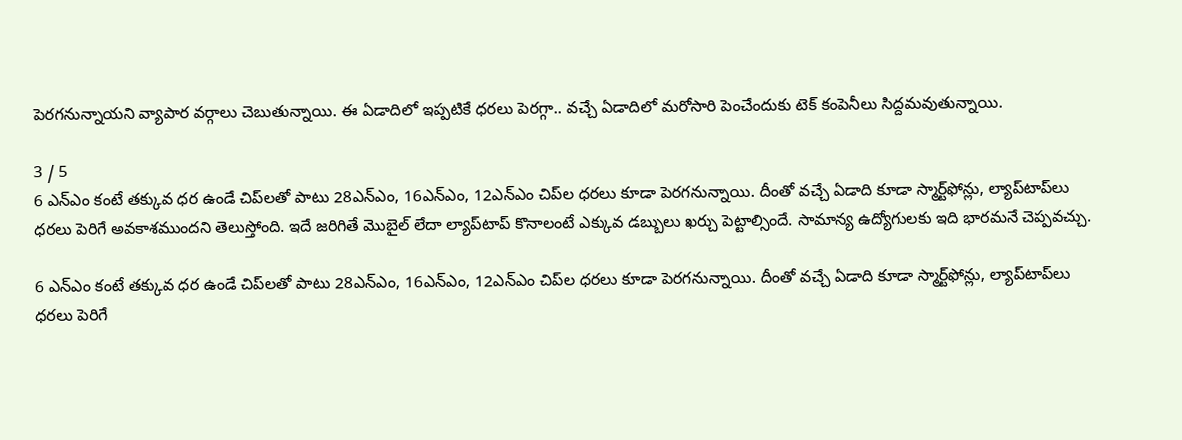పెరగనున్నాయని వ్యాపార వర్గాలు చెబుతున్నాయి. ఈ ఏడాదిలో ఇప్పటికే ధరలు పెరగ్గా.. వచ్చే ఏడాదిలో మరోసారి పెంచేందుకు టెక్ కంపెనీలు సిద్దమవుతున్నాయి.

3 / 5
6 ఎన్‌ఎం కంటే తక్కువ ధర ఉండే చిప్‌లతో పాటు 28ఎన్‌ఎం, 16ఎన్‌ఎం, 12ఎన్‌ఎం చిప్‌ల ధరలు కూడా పెరగనున్నాయి. దీంతో వచ్చే ఏడాది కూడా స్మార్ట్‌ఫోన్లు, ల్యాప్‌టాప్‌లు ధరలు పెరిగే అవకాశముందని తెలుస్తోంది. ఇదే జరిగితే మొబైల్ లేదా ల్యాప్‌టాప్ కొనాలంటే ఎక్కువ డబ్బులు ఖర్చు పెట్టాల్సిందే. సామాన్య ఉద్యోగులకు ఇది భారమనే చెప్పవచ్చు.

6 ఎన్‌ఎం కంటే తక్కువ ధర ఉండే చిప్‌లతో పాటు 28ఎన్‌ఎం, 16ఎన్‌ఎం, 12ఎన్‌ఎం చిప్‌ల ధరలు కూడా పెరగనున్నాయి. దీంతో వచ్చే ఏడాది కూడా స్మార్ట్‌ఫోన్లు, ల్యాప్‌టాప్‌లు ధరలు పెరిగే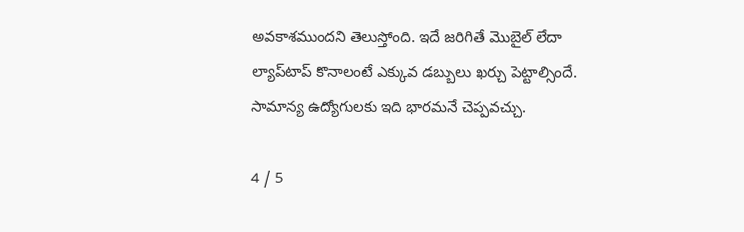అవకాశముందని తెలుస్తోంది. ఇదే జరిగితే మొబైల్ లేదా ల్యాప్‌టాప్ కొనాలంటే ఎక్కువ డబ్బులు ఖర్చు పెట్టాల్సిందే. సామాన్య ఉద్యోగులకు ఇది భారమనే చెప్పవచ్చు.

4 / 5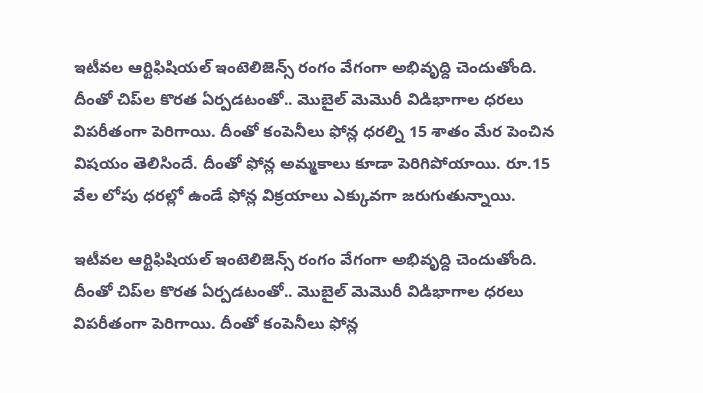ఇటీవల ఆర్టిఫిషియల్ ఇంటెలిజెన్స్ రంగం వేగంగా అభివృద్ది చెందుతోంది. దీంతో చిప్‌ల కొరత ఏర్పడటంతో.. మొబైల్ మెమొరీ విడిభాగాల ధరలు విపరీతంగా పెరిగాయి. దీంతో కంపెనీలు ఫోన్ల ధరల్ని 15 శాతం మేర పెంచిన విషయం తెలిసిందే. దీంతో ఫోన్ల అమ్మకాలు కూడా పెరిగిపోయాయి. రూ.15 వేల లోపు ధరల్లో ఉండే ఫోన్ల విక్రయాలు ఎక్కువగా జరుగుతున్నాయి.

ఇటీవల ఆర్టిఫిషియల్ ఇంటెలిజెన్స్ రంగం వేగంగా అభివృద్ది చెందుతోంది. దీంతో చిప్‌ల కొరత ఏర్పడటంతో.. మొబైల్ మెమొరీ విడిభాగాల ధరలు విపరీతంగా పెరిగాయి. దీంతో కంపెనీలు ఫోన్ల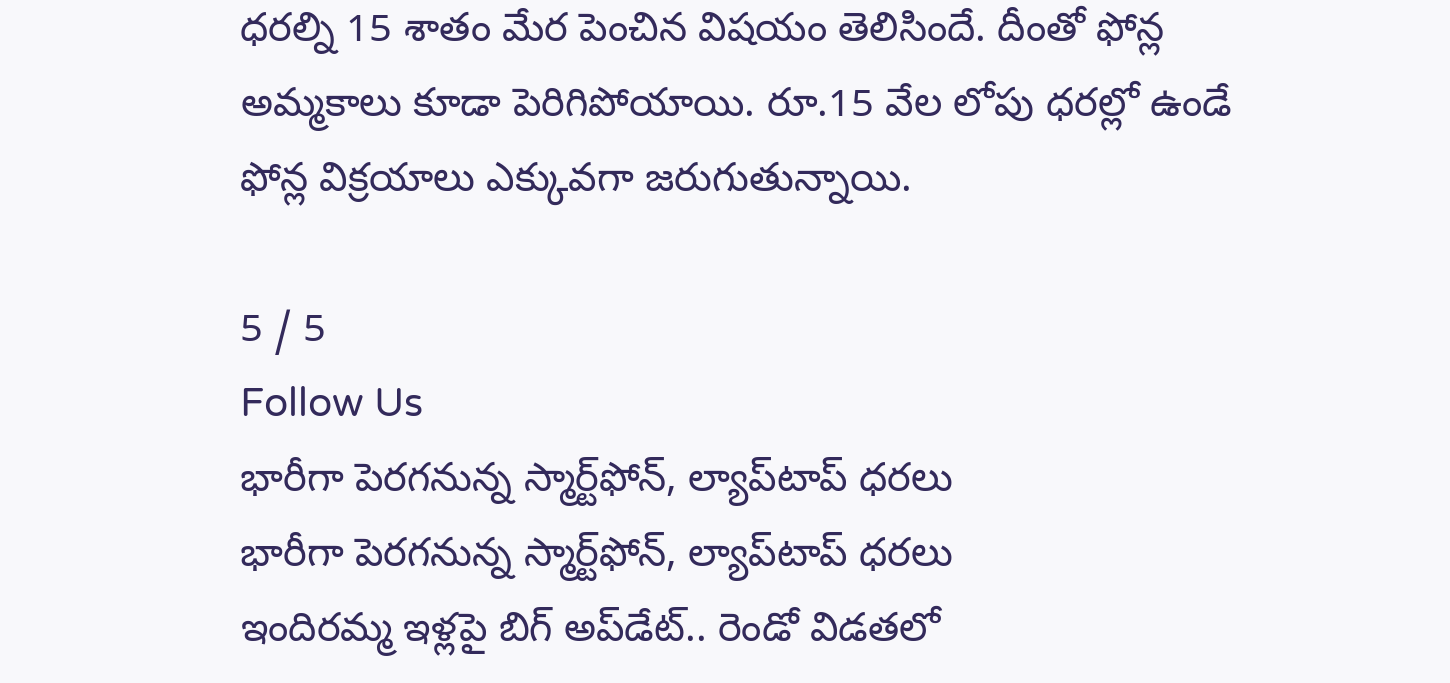ధరల్ని 15 శాతం మేర పెంచిన విషయం తెలిసిందే. దీంతో ఫోన్ల అమ్మకాలు కూడా పెరిగిపోయాయి. రూ.15 వేల లోపు ధరల్లో ఉండే ఫోన్ల విక్రయాలు ఎక్కువగా జరుగుతున్నాయి.

5 / 5
Follow Us
భారీగా పెరగనున్న స్మార్ట్‌ఫోన్, ల్యాప్‌టాప్ ధరలు
భారీగా పెరగనున్న స్మార్ట్‌ఫోన్, ల్యాప్‌టాప్ ధరలు
ఇందిరమ్మ ఇళ్లపై బిగ్‌ అప్‌డేట్.. రెండో విడతలో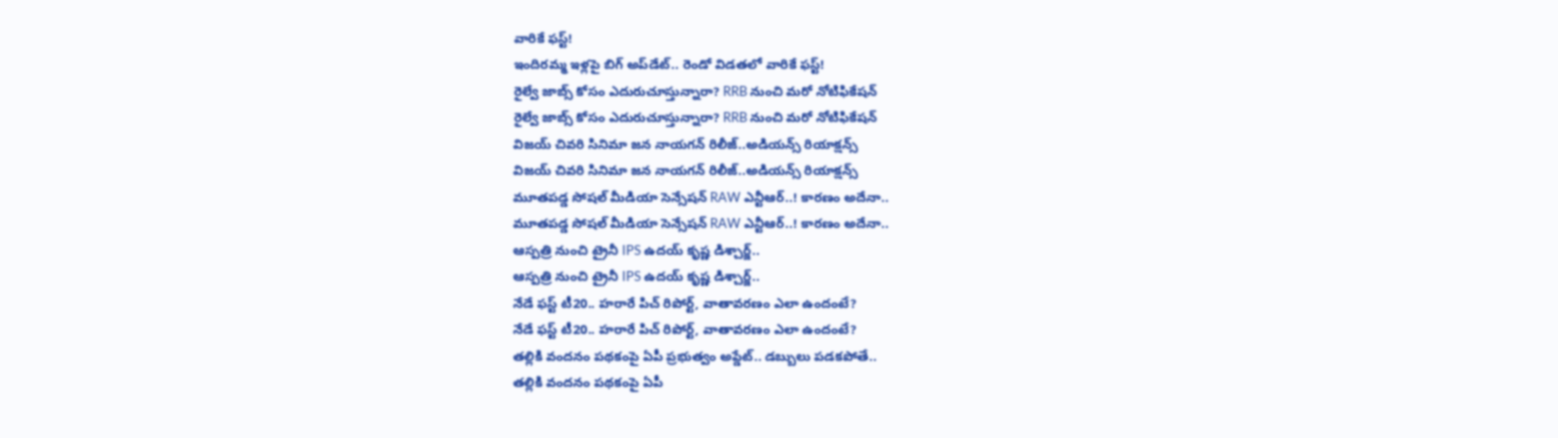వారికే ఫస్ట్!
ఇందిరమ్మ ఇళ్లపై బిగ్‌ అప్‌డేట్.. రెండో విడతలో వారికే ఫస్ట్!
రైల్వే జాబ్స్‌ కోసం ఎదురుచూస్తున్నారా? RRB నుంచి మరో నోటిఫికేషన్
రైల్వే జాబ్స్‌ కోసం ఎదురుచూస్తున్నారా? RRB నుంచి మరో నోటిఫికేషన్
విజయ్ చివరి సినిమా జన నాయగన్ రిలీజ్..అడియన్స్ రియాక్షన్స్
విజయ్ చివరి సినిమా జన నాయగన్ రిలీజ్..అడియన్స్ రియాక్షన్స్
మూతపడ్డ సోషల్ మీడియా సెన్సేషన్‌ RAW ఎన్టీఆర్..! కారణం అదేనా..
మూతపడ్డ సోషల్ మీడియా సెన్సేషన్‌ RAW ఎన్టీఆర్..! కారణం అదేనా..
ఆస్పత్రి నుంచి ట్రైనీ IPS ఉదయ్‌ కృష్ణ డిశ్చార్జ్..
ఆస్పత్రి నుంచి ట్రైనీ IPS ఉదయ్‌ కృష్ణ డిశ్చార్జ్..
నేడే ఫస్ట్ టీ20.. హరారే పిచ్ రిపోర్ట్, వాతావరణం ఎలా ఉందంటే?
నేడే ఫస్ట్ టీ20.. హరారే పిచ్ రిపోర్ట్, వాతావరణం ఎలా ఉందంటే?
తల్లికి వందనం పథకంపై ఏపీ ప్రభుత్వం అప్డేట్.. డబ్బులు పడకపోతే..
తల్లికి వందనం పథకంపై ఏపీ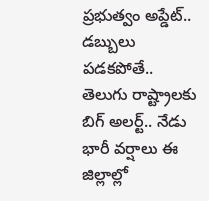ప్రభుత్వం అప్డేట్.. డబ్బులు పడకపోతే..
తెలుగు రాష్ట్రాలకు బిగ్‌ అలర్ట్.. నేడు భారీ వర్షాలు ఈ జిల్లాల్లో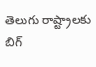తెలుగు రాష్ట్రాలకు బిగ్‌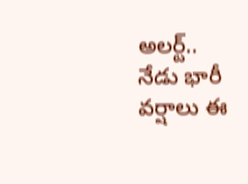అలర్ట్.. నేడు భారీ వర్షాలు ఈ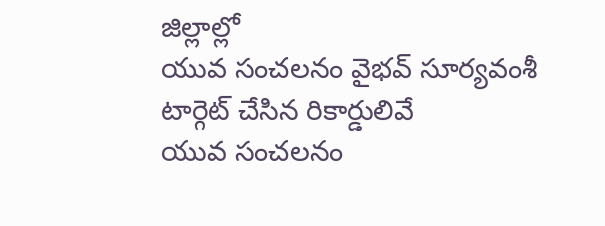జిల్లాల్లో
యువ సంచలనం వైభవ్ సూర్యవంశీ టార్గెట్ చేసిన రికార్డులివే
యువ సంచలనం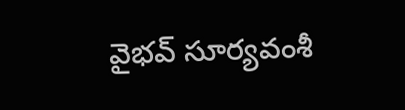వైభవ్ సూర్యవంశీ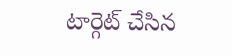టార్గెట్ చేసిన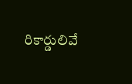రికార్డులివే